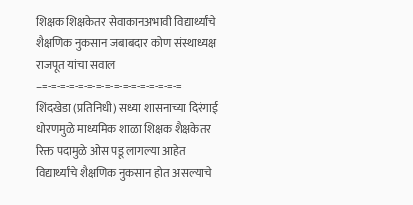शिक्षक शिक्षकेतर सेवाकानअभावी विद्यार्थ्यांचे शैक्षणिक नुकसान जबाबदार कोण संस्थाध्यक्ष राजपूत यांचा सवाल
–=-=-=-=-=-=-=-=-=-=-=-=-=-=-=-=
शिंदखेडा (प्रतिनिधी) सध्या शासनाच्या दिरंगाई धोरणमुळे माध्यमिक शाळा शिक्षक शैक्षकेतर रिक्त पदामुळे ओस पडू लागल्या आहेत विद्यार्थ्यांचे शैक्षणिक नुकसान होत असल्याचे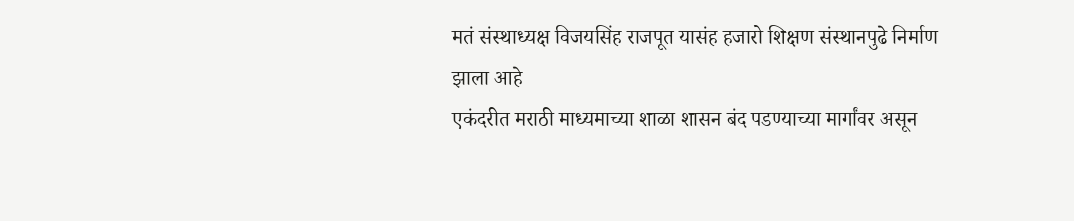मतं संस्थाध्यक्ष विजयसिंह राजपूत यासंह हजारो शिक्षण संस्थानपुढे निर्माण झाला आहे
एकंदरीत मराठी माध्यमाच्या शाळा शासन बंद पडण्याच्या मार्गांवर असून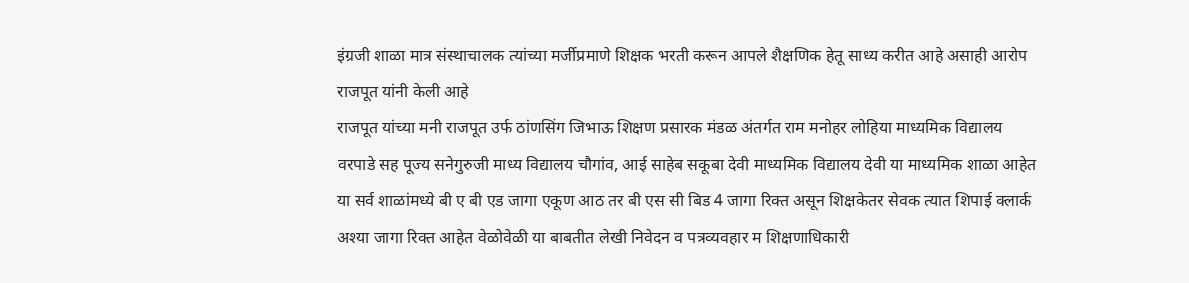इंग्रजी शाळा मात्र संस्थाचालक त्यांच्या मर्जीप्रमाणे शिक्षक भरती करून आपले शैक्षणिक हेतू साध्य करीत आहे असाही आरोप राजपूत यांनी केली आहे
राजपूत यांच्या मनी राजपूत उर्फ ठांणसिंग जिभाऊ शिक्षण प्रसारक मंडळ अंतर्गत राम मनोहर लोहिया माध्यमिक विद्यालय वरपाडे सह पूज्य सनेगुरुजी माध्य विद्यालय चौगांव, आई साहेब सकूबा देवी माध्यमिक विद्यालय देवी या माध्यमिक शाळा आहेत या सर्व शाळांमध्ये बी ए बी एड जागा एकूण आठ तर बी एस सी बिड 4 जागा रिक्त असून शिक्षकेतर सेवक त्यात शिपाई क्लार्क अश्या जागा रिक्त आहेत वेळोवेळी या बाबतीत लेखी निवेदन व पत्रव्यवहार म शिक्षणाधिकारी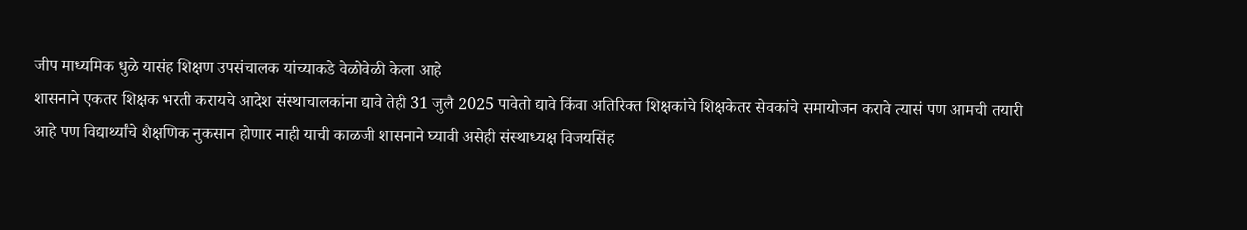जीप माध्यमिक धुळे यासंह शिक्षण उपसंचालक यांच्याकडे वेळोवेळी केला आहे
शासनाने एकतर शिक्षक भरती करायचे आदेश संस्थाचालकांना द्यावे तेही 31 जुलै 2025 पावेतो द्यावे किंवा अतिरिक्त शिक्षकांचे शिक्षकेतर सेवकांचे समायोजन करावे त्यासं पण आमची तयारी आहे पण विद्यार्थ्यांचे शैक्षणिक नुकसान होणार नाही याची काळजी शासनाने घ्यावी असेही संस्थाध्यक्ष विजयसिंह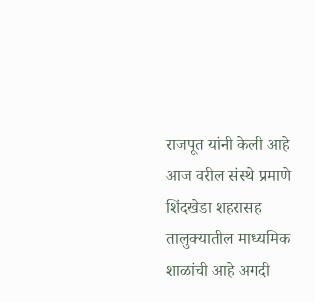राजपूत यांनी केली आहे
आज वरील संस्थे प्रमाणे शिंदखेडा शहरासह तालुक्यातील माध्यमिक शाळांची आहे अगदी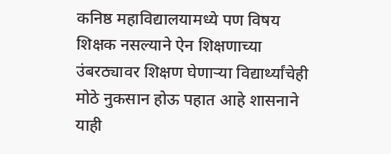कनिष्ठ महाविद्यालयामध्ये पण विषय शिक्षक नसल्याने ऐन शिक्षणाच्या उंबरठ्यावर शिक्षण घेणाऱ्या विद्यार्थ्यांचेही मोठे नुकसान होऊ पहात आहे शासनाने याही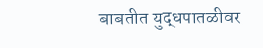बाबतीत युद्धपातळीवर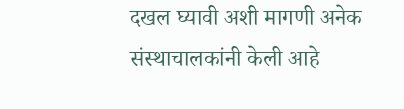दखल घ्यावी अशी मागणी अनेक संस्थाचालकांनी केली आहे